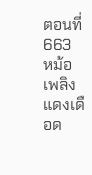ตอนที่ 663 หม้อเพลิงแดงเดือด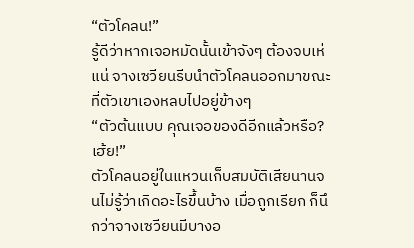“ตัวโคลน!”
รู้ดีว่าหากเจอหมัดนั้นเข้าจังๆ ต้องจบเห่แน่ จางเซวียนรีบนำตัวโคลนออกมาขณะที่ตัวเขาเองหลบไปอยู่ข้างๆ
“ตัวต้นแบบ คุณเจอของดีอีกแล้วหรือ? เฮ้ย!”
ตัวโคลนอยู่ในแหวนเก็บสมบัติเสียนานจนไม่รู้ว่าเกิดอะไรขึ้นบ้าง เมื่อถูกเรียก ก็นึกว่าจางเซวียนมีบางอ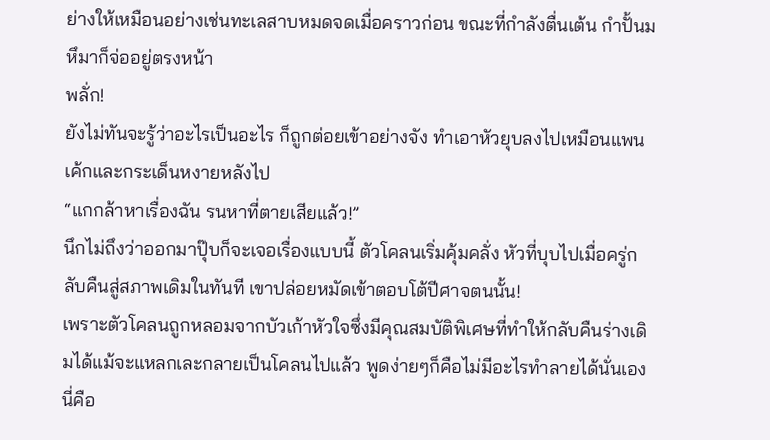ย่างให้เหมือนอย่างเช่นทะเลสาบหมดจดเมื่อคราวก่อน ขณะที่กำลังตื่นเต้น กําปั้นมหึมาก็จ่ออยู่ตรงหน้า
พลั่ก!
ยังไม่ทันจะรู้ว่าอะไรเป็นอะไร ก็ถูกต่อยเข้าอย่างจัง ทำเอาหัวยุบลงไปเหมือนแพนเค้กและกระเด็นหงายหลังไป
“แกกล้าหาเรื่องฉัน รนหาที่ตายเสียแล้ว!”
นึกไม่ถึงว่าออกมาปุ๊บก็จะเจอเรื่องแบบนี้ ตัวโคลนเริ่มคุ้มคลั่ง หัวที่บุบไปเมื่อครู่กลับคืนสู่สภาพเดิมในทันที เขาปล่อยหมัดเข้าตอบโต้ปีศาจตนนั้น!
เพราะตัวโคลนถูกหลอมจากบัวเก้าหัวใจซึ่งมีคุณสมบัติพิเศษที่ทำให้กลับคืนร่างเดิมได้แม้จะแหลกเละกลายเป็นโคลนไปแล้ว พูดง่ายๆก็คือไม่มีอะไรทำลายได้นั่นเอง นี่คือ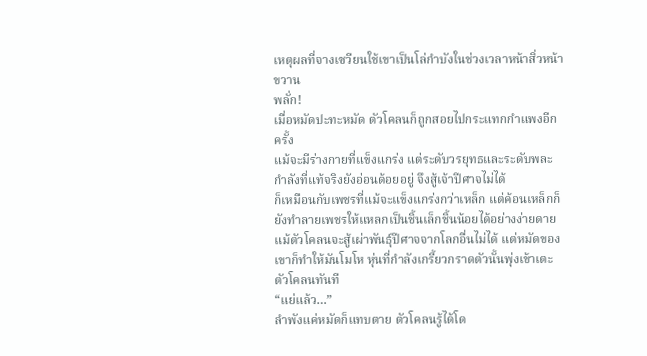เหตุผลที่จางเซวียนใช้เขาเป็นโล่กำบังในช่วงเวลาหน้าสิ่วหน้าขวาน
พลั่ก!
เมื่อหมัดปะทะหมัด ตัวโคลนก็ถูกสอยไปกระแทกกำแพงอีกครั้ง
แม้จะมีร่างกายที่แข็งแกร่ง แต่ระดับวรยุทธและระดับพละกำลังที่แท้จริงยังอ่อนด้อยอยู่ จึงสู้เจ้าปีศาจไม่ได้
ก็เหมือนกับเพชรที่แม้จะแข็งแกร่งกว่าเหล็ก แต่ค้อนเหล็กก็ยังทำลายเพชรให้แหลกเป็นชิ้นเล็กชิ้นน้อยได้อย่างง่ายดาย
แม้ตัวโคลนจะสู้เผ่าพันธุ์ปีศาจจากโลกอื่นไม่ได้ แต่หมัดของเขาก็ทำให้มันโมโห หุ่นที่กำลังเกรี้ยวกราดตัวนั้นพุ่งเข้าเตะตัวโคลนทันที
“แย่แล้ว…”
ลำพังแค่หมัดก็แทบตาย ตัวโคลนรู้ได้โด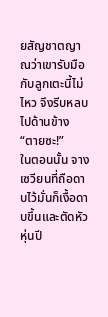ยสัญชาตญาณว่าเขารับมือกับลูกเตะนี้ไม่ไหว จึงรีบหลบไปด้านข้าง
“ตายซะ!”
ในตอนนั้น จางเซวียนที่ถือดาบไว้มั่นก็เงื้อดาบขึ้นและตัดหัวหุ่นปี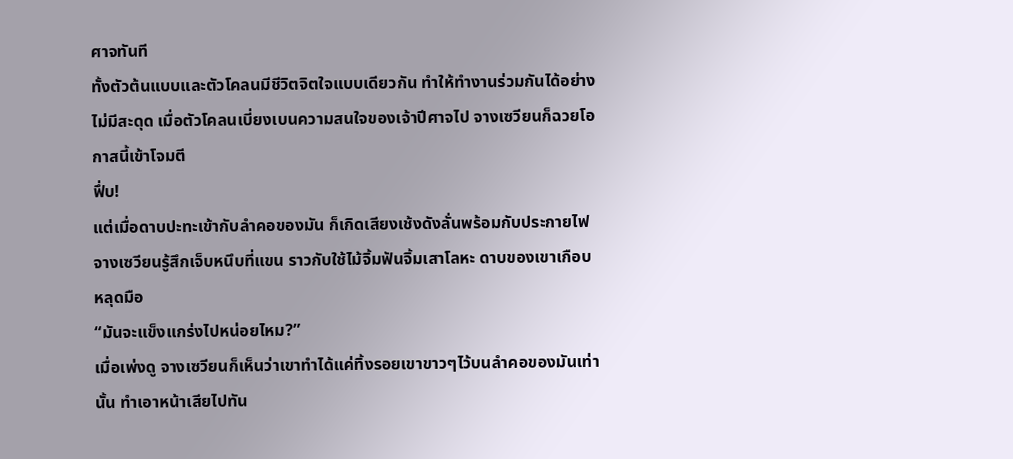ศาจทันที
ทั้งตัวต้นแบบและตัวโคลนมีชีวิตจิตใจแบบเดียวกัน ทำให้ทำงานร่วมกันได้อย่างไม่มีสะดุด เมื่อตัวโคลนเบี่ยงเบนความสนใจของเจ้าปีศาจไป จางเซวียนก็ฉวยโอกาสนี้เข้าโจมตี
ฟึ่บ!
แต่เมื่อดาบปะทะเข้ากับลำคอของมัน ก็เกิดเสียงเช้งดังลั่นพร้อมกับประกายไฟ
จางเซวียนรู้สึกเจ็บหนึบที่แขน ราวกับใช้ไม้จิ้มฟันจิ้มเสาโลหะ ดาบของเขาเกือบหลุดมือ
“มันจะแข็งแกร่งไปหน่อยไหม?”
เมื่อเพ่งดู จางเซวียนก็เห็นว่าเขาทำได้แค่ทิ้งรอยเขาขาวๆไว้บนลำคอของมันเท่านั้น ทำเอาหน้าเสียไปทัน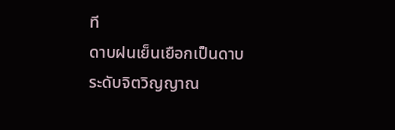ที
ดาบฝนเย็นเยือกเป็นดาบระดับจิตวิญญาณ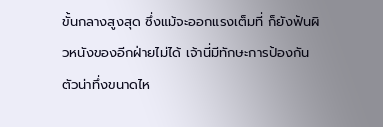ขั้นกลางสูงสุด ซึ่งแม้จะออกแรงเต็มที่ ก็ยังฟันผิวหนังของอีกฝ่ายไม่ได้ เจ้านี่มีทักษะการป้องกันตัวน่าทึ่งขนาดไห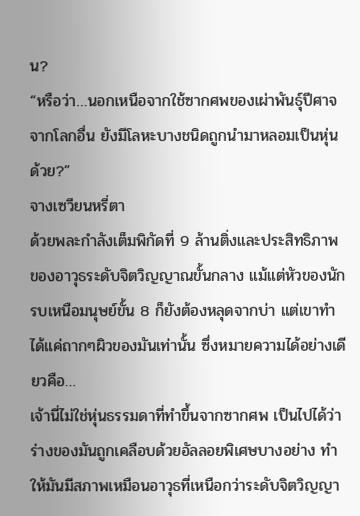น?
“หรือว่า…นอกเหนือจากใช้ซากศพของเผ่าพันธุ์ปีศาจจากโลกอื่น ยังมีโลหะบางชนิดถูกนำมาหลอมเป็นหุ่นด้วย?”
จางเซวียนหรี่ตา
ด้วยพละกำลังเต็มพิกัดที่ 9 ล้านติ่งและประสิทธิภาพของอาวุธระดับจิตวิญญาณขั้นกลาง แม้แต่หัวของนักรบเหนือมนุษย์ขั้น 8 ก็ยังต้องหลุดจากบ่า แต่เขาทำได้แค่ถากๆผิวของมันเท่านั้น ซึ่งหมายความได้อย่างเดียวคือ…
เจ้านี่ไม่ใช่หุ่นธรรมดาที่ทำขึ้นจากซากศพ เป็นไปได้ว่าร่างของมันถูกเคลือบด้วยอัลลอยพิเศษบางอย่าง ทำให้มันมีสภาพเหมือนอาวุธที่เหนือกว่าระดับจิตวิญญา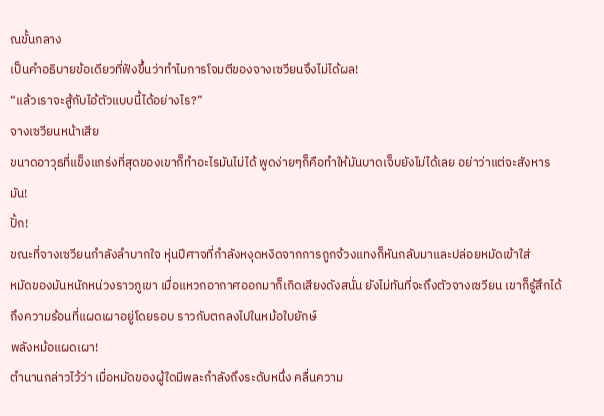ณขั้นกลาง
เป็นคำอธิบายข้อเดียวที่ฟังขึ้นว่าทำไมการโจมตีของจางเซวียนจึงไม่ได้ผล!
“แล้วเราจะสู้กับไอ้ตัวแบบนี้ได้อย่างไร?”
จางเซวียนหน้าเสีย
ขนาดอาวุธที่แข็งแกร่งที่สุดของเขาก็ทำอะไรมันไม่ได้ พูดง่ายๆก็คือทำให้มันบาดเจ็บยังไม่ได้เลย อย่าว่าแต่จะสังหารมัน!
ปั้ก!
ขณะที่จางเซวียนกำลังลำบากใจ หุ่นปีศาจที่กำลังหงุดหงิดจากการถูกจ้วงแทงก็หันกลับมาและปล่อยหมัดเข้าใส่
หมัดของมันหนักหน่วงราวภูเขา เมื่อแหวกอากาศออกมาก็เกิดเสียงดังสนั่น ยังไม่ทันที่จะถึงตัวจางเซวียน เขาก็รู้สึกได้ถึงความร้อนที่แผดเผาอยู่โดยรอบ ราวกับตกลงไปในหม้อใบยักษ์
พลังหม้อแผดเผา!
ตำนานกล่าวไว้ว่า เมื่อหมัดของผู้ใดมีพละกำลังถึงระดับหนึ่ง คลื่นความ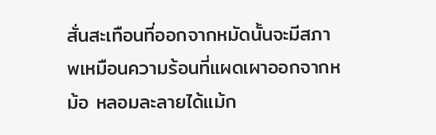สั่นสะเทือนที่ออกจากหมัดนั้นจะมีสภาพเหมือนความร้อนที่แผดเผาออกจากหม้อ หลอมละลายได้แม้ก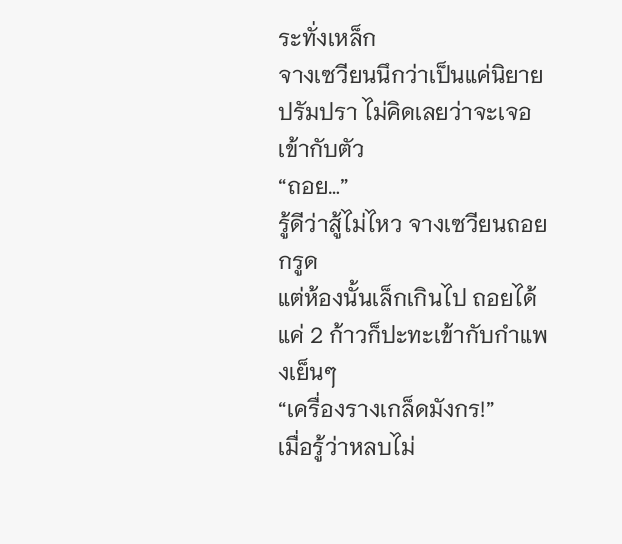ระทั่งเหล็ก
จางเซวียนนึกว่าเป็นแค่นิยายปรัมปรา ไม่คิดเลยว่าจะเจอเข้ากับตัว
“ถอย…”
รู้ดีว่าสู้ไม่ไหว จางเซวียนถอยกรูด
แต่ห้องนั้นเล็กเกินไป ถอยได้แค่ 2 ก้าวก็ปะทะเข้ากับกำแพงเย็นๆ
“เครื่องรางเกล็ดมังกร!”
เมื่อรู้ว่าหลบไม่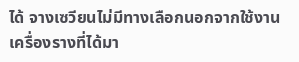ได้ จางเซวียนไม่มีทางเลือกนอกจากใช้งานเครื่องรางที่ได้มา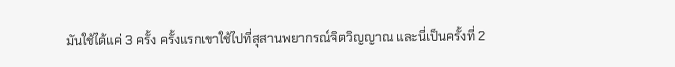มันใช้ได้แค่ 3 ครั้ง ครั้งแรกเขาใช้ไปที่สุสานพยากรณ์จิตวิญญาณ และนี่เป็นครั้งที่ 2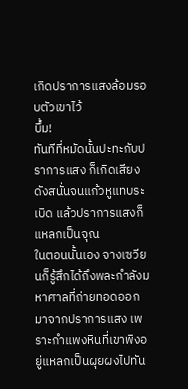เกิดปราการแสงล้อมรอบตัวเขาไว้
บึ้ม!
ทันทีที่หมัดนั้นปะทะกับปราการแสง ก็เกิดเสียงดังสนั่นจนแก้วหูแทบระเบิด แล้วปราการแสงก็แหลกเป็นจุณ
ในตอนนั้นเอง จางเซวียนก็รู้สึกได้ถึงพละกำลังมหาศาลที่ถ่ายทอดออกมาจากปราการแสง เพราะกำแพงหินที่เขาพิงอยู่แหลกเป็นผุยผงไปทัน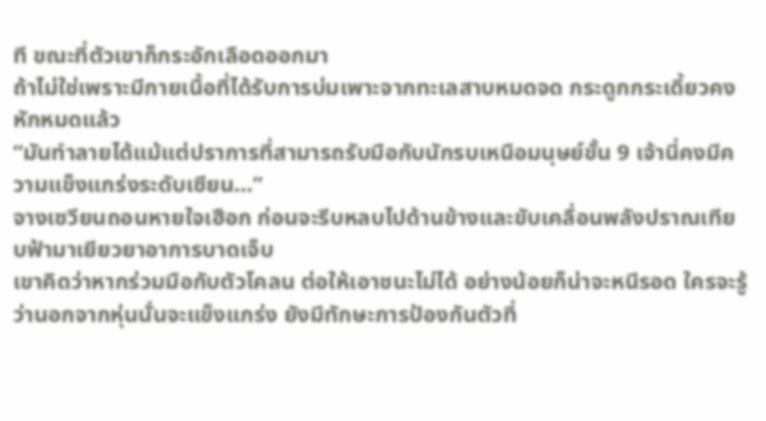ที ขณะที่ตัวเขาก็กระอักเลือดออกมา
ถ้าไม่ใช่เพราะมีกายเนื้อที่ได้รับการบ่มเพาะจากทะเลสาบหมดจด กระดูกกระเดี้ยวคงหักหมดแล้ว
“มันทำลายได้แม้แต่ปราการที่สามารถรับมือกับนักรบเหนือมนุษย์ขั้น 9 เจ้านี่คงมีความแข็งแกร่งระดับเซียน…”
จางเซวียนถอนหายใจเฮือก ก่อนจะรีบหลบไปด้านข้างและขับเคลื่อนพลังปราณเทียบฟ้ามาเยียวยาอาการบาดเจ็บ
เขาคิดว่าหากร่วมมือกับตัวโคลน ต่อให้เอาชนะไม่ได้ อย่างน้อยก็น่าจะหนีรอด ใครจะรู้ว่านอกจากหุ่นนั่นจะแข็งแกร่ง ยังมีทักษะการป้องกันตัวที่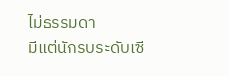ไม่ธรรมดา
มีแต่นักรบระดับเซี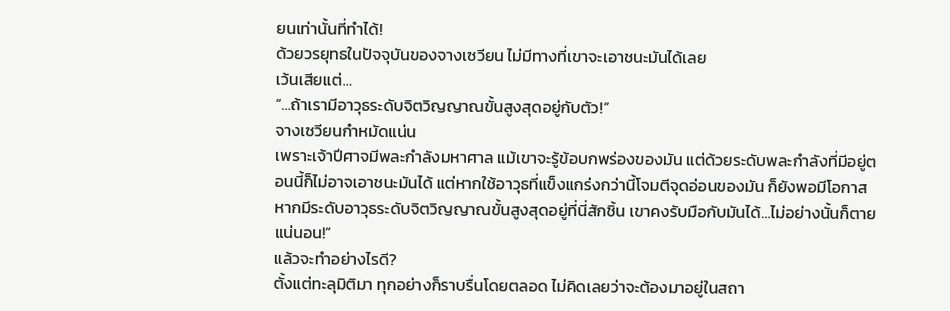ยนเท่านั้นที่ทำได้!
ด้วยวรยุทธในปัจจุบันของจางเซวียน ไม่มีทางที่เขาจะเอาชนะมันได้เลย
เว้นเสียแต่…
“…ถ้าเรามีอาวุธระดับจิตวิญญาณขั้นสูงสุดอยู่กับตัว!”
จางเซวียนกำหมัดแน่น
เพราะเจ้าปีศาจมีพละกำลังมหาศาล แม้เขาจะรู้ข้อบกพร่องของมัน แต่ด้วยระดับพละกำลังที่มีอยู่ตอนนี้ก็ไม่อาจเอาชนะมันได้ แต่หากใช้อาวุธที่แข็งแกร่งกว่านี้โจมตีจุดอ่อนของมัน ก็ยังพอมีโอกาส หากมีระดับอาวุธระดับจิตวิญญาณขั้นสูงสุดอยู่ที่นี่สักชิ้น เขาคงรับมือกับมันได้…ไม่อย่างนั้นก็ตายแน่นอน!”
แล้วจะทำอย่างไรดี?
ตั้งแต่ทะลุมิติมา ทุกอย่างก็ราบรื่นโดยตลอด ไม่คิดเลยว่าจะต้องมาอยู่ในสถา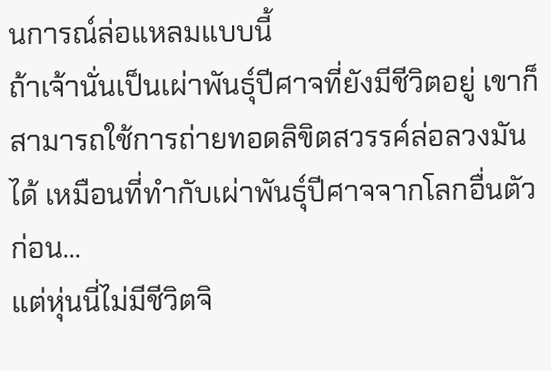นการณ์ล่อแหลมแบบนี้
ถ้าเจ้านั่นเป็นเผ่าพันธุ์ปีศาจที่ยังมีชีวิตอยู่ เขาก็สามารถใช้การถ่ายทอดลิขิตสวรรค์ล่อลวงมันได้ เหมือนที่ทำกับเผ่าพันธุ์ปีศาจจากโลกอื่นตัวก่อน…
แต่หุ่นนี่ไม่มีชีวิตจิ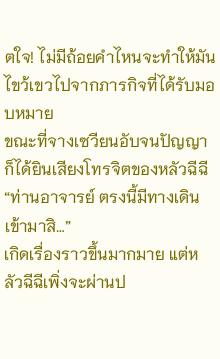ตใจ! ไม่มีถ้อยคำไหนจะทำให้มันไขว้เขวไปจากภารกิจที่ได้รับมอบหมาย
ขณะที่จางเซวียนอับจนปัญญา ก็ได้ยินเสียงโทรจิตของหลัวฉีฉี
“ท่านอาจารย์ ตรงนี้มีทางเดิน เข้ามาสิ…”
เกิดเรื่องราวขึ้นมากมาย แต่หลัวฉีฉีเพิ่งจะผ่านป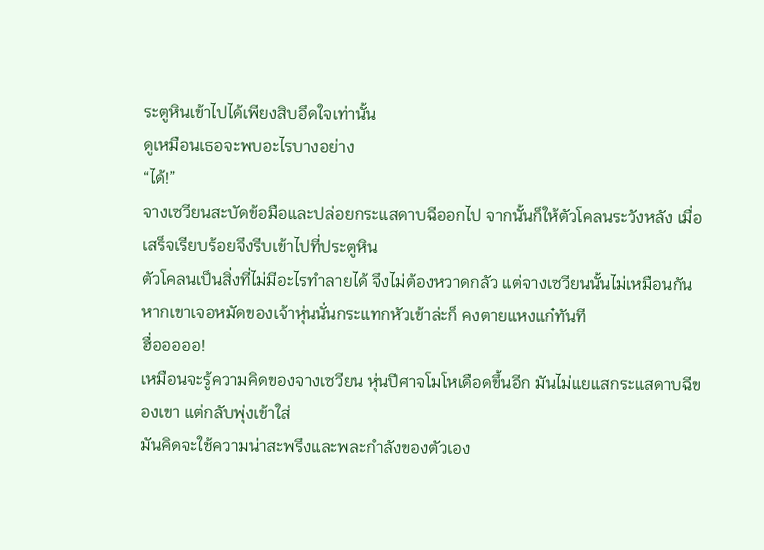ระตูหินเข้าไปได้เพียงสิบอึดใจเท่านั้น
ดูเหมือนเธอจะพบอะไรบางอย่าง
“ได้!”
จางเซวียนสะบัดข้อมือและปล่อยกระแสดาบฉีออกไป จากนั้นก็ให้ตัวโคลนระวังหลัง เมื่อเสร็จเรียบร้อยจึงรีบเข้าไปที่ประตูหิน
ตัวโคลนเป็นสิ่งที่ไม่มีอะไรทำลายได้ จึงไม่ต้องหวาดกลัว แต่จางเซวียนนั้นไม่เหมือนกัน หากเขาเจอหมัดของเจ้าหุ่นนั่นกระแทกหัวเข้าล่ะก็ คงตายแหงแก๋ทันที
ฮื่อออออ!
เหมือนจะรู้ความคิดของจางเซวียน หุ่นปีศาจโมโหเดือดขึ้นอีก มันไม่แยแสกระแสดาบฉีของเขา แต่กลับพุ่งเข้าใส่
มันคิดจะใช้ความน่าสะพรึงและพละกำลังของตัวเอง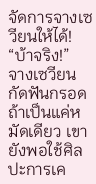จัดการจางเซวียนให้ได้!
“บ้าจริง!”
จางเซวียนกัดฟันกรอด
ถ้าเป็นแค่หมัดเดียว เขายังพอใช้ศิลปะการเค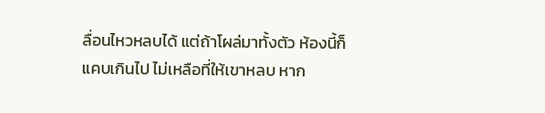ลื่อนไหวหลบได้ แต่ถ้าโผล่มาทั้งตัว ห้องนี้ก็แคบเกินไป ไม่เหลือที่ให้เขาหลบ หาก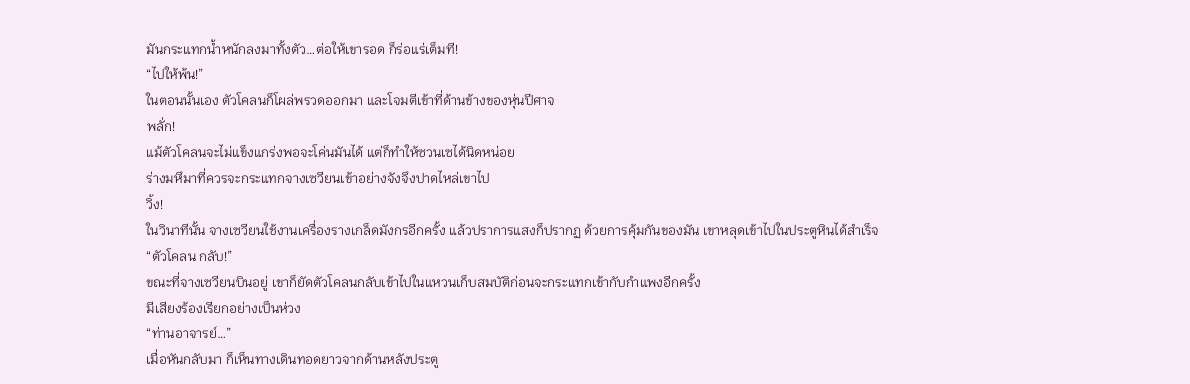มันกระแทกน้ำหนักลงมาทั้งตัว…ต่อให้เขารอด ก็ร่อแร่เต็มที!
“ไปให้พ้น!”
ในตอนนั้นเอง ตัวโคลนก็โผล่พรวดออกมา และโจมตีเข้าที่ด้านข้างของหุ่นปีศาจ
พลั่ก!
แม้ตัวโคลนจะไม่แข็งแกร่งพอจะโค่นมันได้ แต่ก็ทำให้ซวนเซได้นิดหน่อย
ร่างมหึมาที่ควรจะกระแทกจางเซวียนเข้าอย่างจังจึงปาดไหล่เขาไป
วิ้ง!
ในวินาทีนั้น จางเซวียนใช้งานเครื่องรางเกล็ดมังกรอีกครั้ง แล้วปราการแสงก็ปรากฏ ด้วยการคุ้มกันของมัน เขาหลุดเข้าไปในประตูหินได้สำเร็จ
“ตัวโคลน กลับ!”
ขณะที่จางเซวียนบินอยู่ เขาก็ยัดตัวโคลนกลับเข้าไปในแหวนเก็บสมบัติก่อนจะกระแทกเข้ากับกำแพงอีกครั้ง
มีเสียงร้องเรียกอย่างเป็นห่วง
“ท่านอาจารย์…”
เมื่อหันกลับมา ก็เห็นทางเดินทอดยาวจากด้านหลังประตู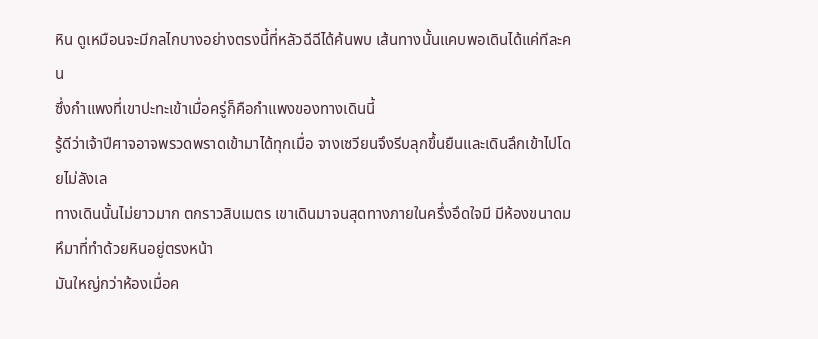หิน ดูเหมือนจะมีกลไกบางอย่างตรงนี้ที่หลัวฉีฉีได้ค้นพบ เส้นทางนั้นแคบพอเดินได้แค่ทีละคน
ซึ่งกำแพงที่เขาปะทะเข้าเมื่อครู่ก็คือกำแพงของทางเดินนี้
รู้ดีว่าเจ้าปีศาจอาจพรวดพราดเข้ามาได้ทุกเมื่อ จางเซวียนจึงรีบลุกขึ้นยืนและเดินลึกเข้าไปโดยไม่ลังเล
ทางเดินนั้นไม่ยาวมาก ตกราวสิบเมตร เขาเดินมาจนสุดทางภายในครึ่งอึดใจมี มีห้องขนาดมหึมาที่ทำด้วยหินอยู่ตรงหน้า
มันใหญ่กว่าห้องเมื่อค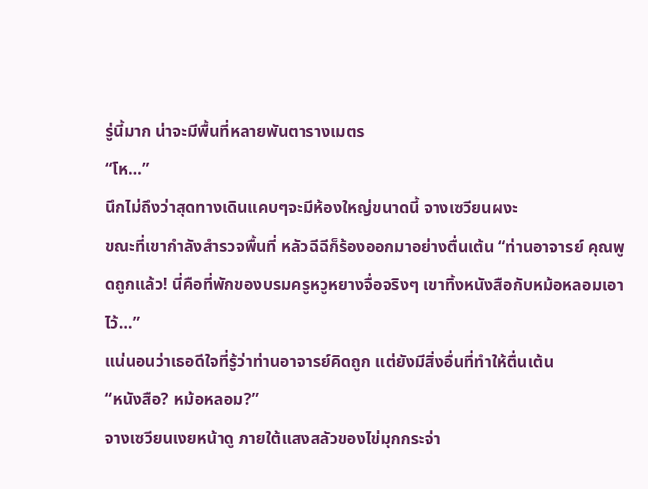รู่นี้มาก น่าจะมีพื้นที่หลายพันตารางเมตร
“โห…”
นึกไม่ถึงว่าสุดทางเดินแคบๆจะมีห้องใหญ่ขนาดนี้ จางเซวียนผงะ
ขณะที่เขากำลังสำรวจพื้นที่ หลัวฉีฉีก็ร้องออกมาอย่างตื่นเต้น “ท่านอาจารย์ คุณพูดถูกแล้ว! นี่คือที่พักของบรมครูหวูหยางจื่อจริงๆ เขาทิ้งหนังสือกับหม้อหลอมเอาไว้…”
แน่นอนว่าเธอดีใจที่รู้ว่าท่านอาจารย์คิดถูก แต่ยังมีสิ่งอื่นที่ทำให้ตื่นเต้น
“หนังสือ? หม้อหลอม?”
จางเซวียนเงยหน้าดู ภายใต้แสงสลัวของไข่มุกกระจ่า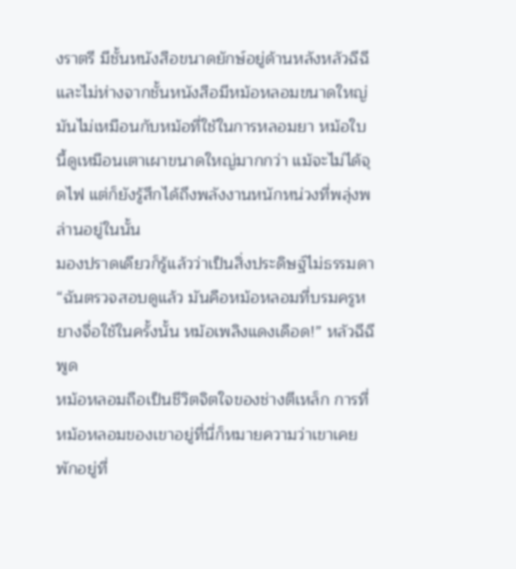งราตรี มีชั้นหนังสือขนาดยักษ์อยู่ด้านหลังหลัวฉีฉี และไม่ห่างจากชั้นหนังสือมีหม้อหลอมขนาดใหญ่
มันไม่เหมือนกับหม้อที่ใช้ในการหลอมยา หม้อใบนี้ดูเหมือนเตาเผาขนาดใหญ่มากกว่า แม้จะไม่ได้จุดไฟ แต่ก็ยังรู้สึกได้ถึงพลังงานหนักหน่วงที่พลุ่งพล่านอยู่ในนั้น
มองปราดเดียวก็รู้แล้วว่าเป็นสิ่งประดิษฐ์ไม่ธรรมดา
“ฉันตรวจสอบดูแล้ว มันคือหม้อหลอมที่บรมครูหยางจื่อใช้ในครั้งนั้น หม้อเพลิงแดงเดือด!” หลัวฉีฉีพูด
หม้อหลอมถือเป็นชีวิตจิตใจของช่างตีเหล็ก การที่หม้อหลอมของเขาอยู่ที่นี่ก็หมายความว่าเขาเคยพักอยู่ที่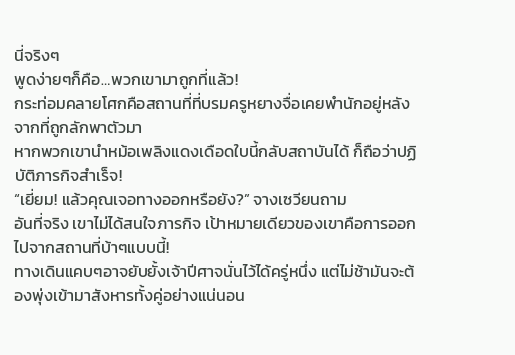นี่จริงๆ
พูดง่ายๆก็คือ…พวกเขามาถูกที่แล้ว!
กระท่อมคลายโศกคือสถานที่ที่บรมครูหยางจื่อเคยพำนักอยู่หลังจากที่ถูกลักพาตัวมา
หากพวกเขานำหม้อเพลิงแดงเดือดใบนี้กลับสถาบันได้ ก็ถือว่าปฏิบัติภารกิจสำเร็จ!
“เยี่ยม! แล้วคุณเจอทางออกหรือยัง?” จางเซวียนถาม
อันที่จริง เขาไม่ได้สนใจภารกิจ เป้าหมายเดียวของเขาคือการออกไปจากสถานที่บ้าๆแบบนี้!
ทางเดินแคบๆอาจยับยั้งเจ้าปีศาจนั่นไว้ได้ครู่หนึ่ง แต่ไม่ช้ามันจะต้องพุ่งเข้ามาสังหารทั้งคู่อย่างแน่นอน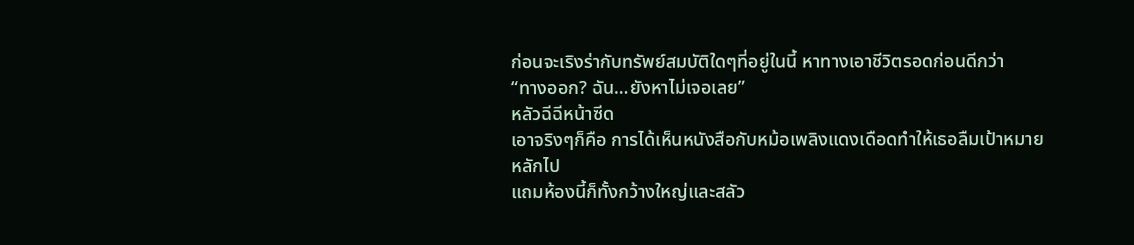ก่อนจะเริงร่ากับทรัพย์สมบัติใดๆที่อยู่ในนี้ หาทางเอาชีวิตรอดก่อนดีกว่า
“ทางออก? ฉัน…ยังหาไม่เจอเลย”
หลัวฉีฉีหน้าซีด
เอาจริงๆก็คือ การได้เห็นหนังสือกับหม้อเพลิงแดงเดือดทำให้เธอลืมเป้าหมายหลักไป
แถมห้องนี้ก็ทั้งกว้างใหญ่และสลัว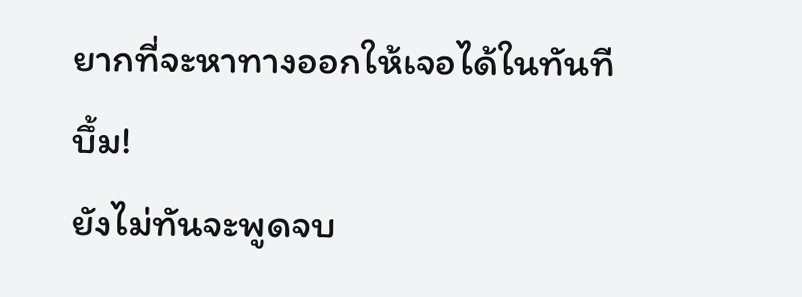ยากที่จะหาทางออกให้เจอได้ในทันที
บึ้ม!
ยังไม่ทันจะพูดจบ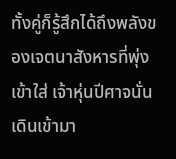ทั้งคู่ก็รู้สึกได้ถึงพลังของเจตนาสังหารที่พุ่งเข้าใส่ เจ้าหุ่นปีศาจนั่นเดินเข้ามา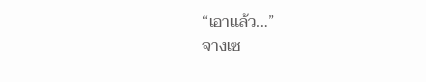“เอาแล้ว…”
จางเซ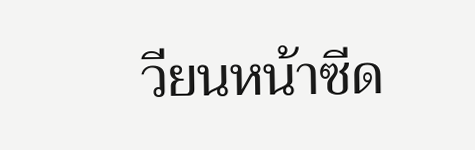วียนหน้าซีด